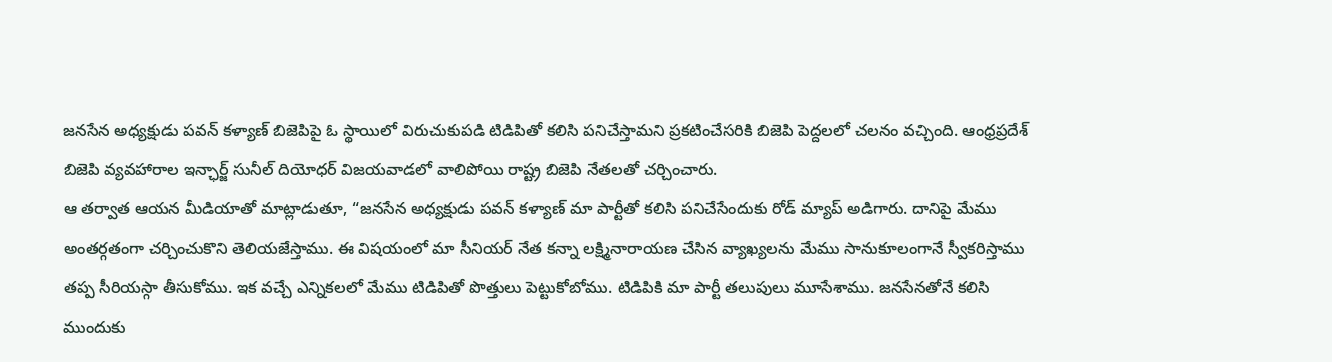జనసేన అధ్యక్షుడు పవన్ కళ్యాణ్ బిజెపిపై ఓ స్థాయిలో విరుచుకుపడి టిడిపితో కలిసి పనిచేస్తామని ప్రకటించేసరికి బిజెపి పెద్దలలో చలనం వచ్చింది. ఆంధ్రప్రదేశ్ బిజెపి వ్యవహారాల ఇన్ఛార్జ్ సునీల్ దియోధర్ విజయవాడలో వాలిపోయి రాష్ట్ర బిజెపి నేతలతో చర్చించారు.
ఆ తర్వాత ఆయన మీడియాతో మాట్లాడుతూ, “జనసేన అధ్యక్షుడు పవన్ కళ్యాణ్ మా పార్టీతో కలిసి పనిచేసేందుకు రోడ్ మ్యాప్ అడిగారు. దానిపై మేము అంతర్గతంగా చర్చించుకొని తెలియజేస్తాము. ఈ విషయంలో మా సీనియర్ నేత కన్నా లక్ష్మినారాయణ చేసిన వ్యాఖ్యలను మేము సానుకూలంగానే స్వీకరిస్తాము తప్ప సీరియస్గా తీసుకోము. ఇక వచ్చే ఎన్నికలలో మేము టిడిపితో పొత్తులు పెట్టుకోబోము. టిడిపికి మా పార్టీ తలుపులు మూసేశాము. జనసేనతోనే కలిసి ముందుకు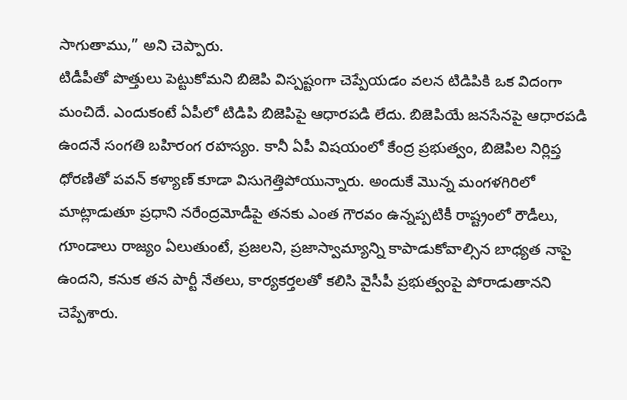సాగుతాము,” అని చెప్పారు.
టిడీపీతో పొత్తులు పెట్టుకోమని బిజెపి విస్పష్టంగా చెప్పేయడం వలన టిడిపికి ఒక విదంగా మంచిదే. ఎందుకంటే ఏపీలో టిడిపి బిజెపిపై ఆధారపడి లేదు. బిజెపియే జనసేనపై ఆధారపడి ఉందనే సంగతి బహిరంగ రహస్యం. కానీ ఏపీ విషయంలో కేంద్ర ప్రభుత్వం, బిజెపిల నిర్లిప్త ధోరణితో పవన్ కళ్యాణ్ కూడా విసుగెత్తిపోయున్నారు. అందుకే మొన్న మంగళగిరిలో మాట్లాడుతూ ప్రధాని నరేంద్రమోడీపై తనకు ఎంత గౌరవం ఉన్నప్పటికీ రాష్ట్రంలో రౌడీలు, గూండాలు రాజ్యం ఏలుతుంటే, ప్రజలని, ప్రజాస్వామ్యాన్ని కాపాడుకోవాల్సిన బాధ్యత నాపై ఉందని, కనుక తన పార్టీ నేతలు, కార్యకర్తలతో కలిసి వైసీపీ ప్రభుత్వంపై పోరాడుతానని చెప్పేశారు.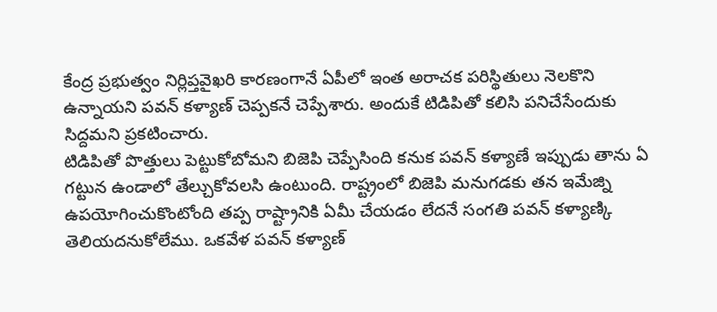కేంద్ర ప్రభుత్వం నిర్లిప్తవైఖరి కారణంగానే ఏపీలో ఇంత అరాచక పరిస్థితులు నెలకొని ఉన్నాయని పవన్ కళ్యాణ్ చెప్పకనే చెప్పేశారు. అందుకే టిడిపితో కలిసి పనిచేసేందుకు సిద్దమని ప్రకటించారు.
టిడిపితో పొత్తులు పెట్టుకోబోమని బిజెపి చెప్పేసింది కనుక పవన్ కళ్యాణే ఇప్పుడు తాను ఏ గట్టున ఉండాలో తేల్చుకోవలసి ఉంటుంది. రాష్ట్రంలో బిజెపి మనుగడకు తన ఇమేజ్ని ఉపయోగించుకొంటోంది తప్ప రాష్ట్రానికి ఏమీ చేయడం లేదనే సంగతి పవన్ కళ్యాణ్కి తెలియదనుకోలేము. ఒకవేళ పవన్ కళ్యాణ్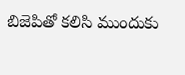బిజెపితో కలిసి ముందుకు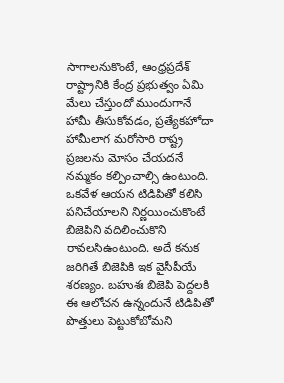సాగాలనుకొంటే, ఆంధ్రప్రదేశ్ రాష్ట్రానికి కేంద్ర ప్రభుత్వం ఏమి మేలు చేస్తుందో ముందుగానే హామీ తీసుకోవడం, ప్రత్యేకహోదా హామీలాగ మరోసారి రాష్ట్ర ప్రజలను మోసం చేయదనే నమ్మకం కల్పించాల్సి ఉంటుంది.
ఒకవేళ ఆయన టిడిపితో కలిసి పనిచేయాలని నిర్ణయించుకొంటే బిజెపిని వదిలించుకొని రావలసిఉంటుంది. అదే కనుక జరిగితే బిజెపికి ఇక వైసీపీయే శరణ్యం. బహుశః బిజెపి పెద్దలకి ఈ ఆలోచన ఉన్నందునే టిడిపితో పొత్తులు పెట్టుకోబోమని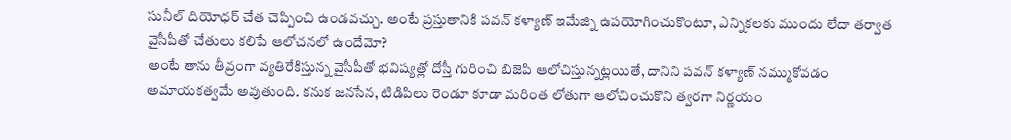సునీల్ దియోధర్ చేత చెప్పించి ఉండవచ్చు. అంటే ప్రస్తుతానికి పవన్ కళ్యాణ్ ఇమేజ్ని ఉపయోగించుకొంటూ, ఎన్నికలకు ముందు లేదా తర్వాత వైసీపీతో చేతులు కలిపే ఆలోచనలో ఉందేమో?
అంటే తాను తీవ్రంగా వ్యతిరేకిస్తున్న వైసీపీతో భవిష్యత్లో దోస్తీ గురించి బిజెపి ఆలోచిస్తున్నట్లయితే, దానిని పవన్ కళ్యాణ్ నమ్ముకోవడం అమాయకత్వమే అవుతుంది. కనుక జనసేన, టిడిపిలు రెండూ కూడా మరింత లోతుగా ఆలోచించుకొని త్వరగా నిర్ణయం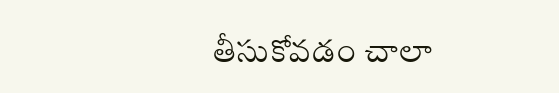తీసుకోవడం చాలా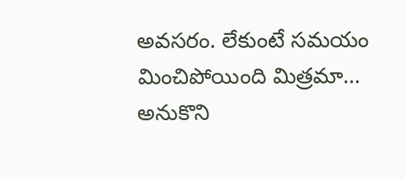అవసరం. లేకుంటే సమయం మించిపోయింది మిత్రమా… అనుకొని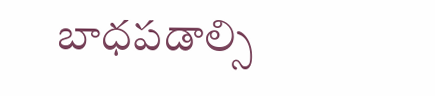బాధపడాల్సి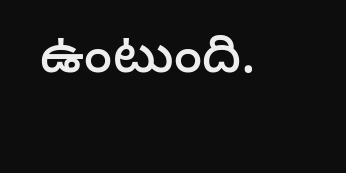ఉంటుంది.